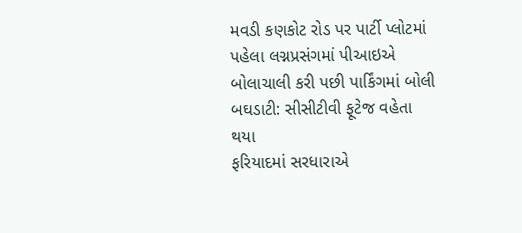મવડી કણકોટ રોડ પર પાર્ટી પ્લોટમાં પહેલા લગ્નપ્રસંગમાં પીઆઇએ બોલાચાલી કરી પછી પાર્કિંગમાં બોલી બઘડાટી: સીસીટીવી ફૂટેજ વહેતા થયા
ફરિયાદમાં સરધારાએ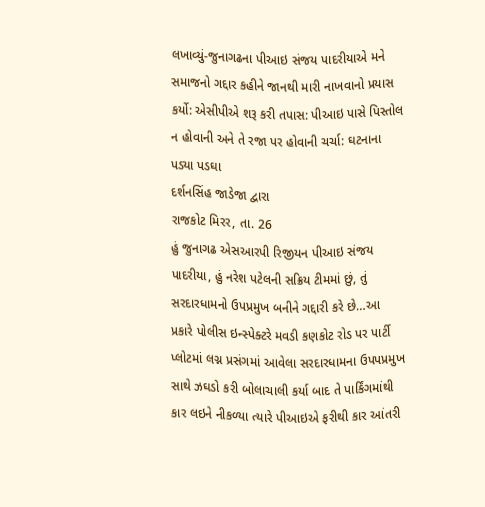લખાવ્યું-જુનાગઢના પીઆઇ સંજય પાદરીયાએ મને સમાજનો ગદ્દાર કહીને જાનથી મારી નાખવાનો પ્રયાસ કર્યો: એસીપીએ શરૂ કરી તપાસ: પીઆઇ પાસે પિસ્તોલ ન હોવાની અને તે રજા પર હોવાની ચર્ચા: ઘટનાના પડ્યા પડઘા
દર્શનસિંહ જાડેજા દ્વારા
રાજકોટ મિરર, તા. 26
હું જુનાગઢ એસઆરપી રિજીયન પીઆઇ સંજય પાદરીયા, હું નરેશ પટેલની સક્રિય ટીમમાં છું, તું સરદારધામનો ઉપપ્રમુખ બનીને ગદ્દારી કરે છે…આ પ્રકારે પોલીસ ઇન્સ્પેક્ટરે મવડી કણકોટ રોડ પર પાર્ટી પ્લોટમાં લગ્ન પ્રસંગમાં આવેલા સરદારધામના ઉપપપ્રમુખ સાથે ઝઘડો કરી બોલાચાલી કર્યા બાદ તે પાર્કિંગમાંથી કાર લઇને નીકળ્યા ત્યારે પીઆઇએ ફરીથી કાર આંતરી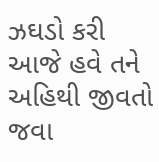ઝઘડો કરી આજે હવે તને અહિથી જીવતો જવા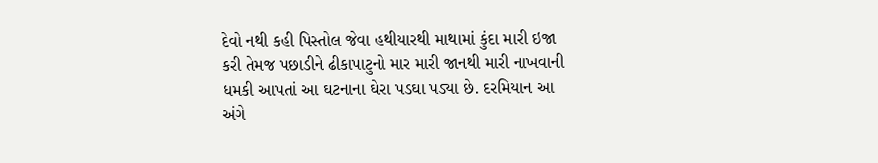દેવો નથી કહી પિસ્તોલ જેવા હથીયારથી માથામાં કુંદા મારી ઇજા કરી તેમજ પછાડીને ઢીકાપાટુનો માર મારી જાનથી મારી નાખવાની ધમકી આપતાં આ ઘટનાના ઘેરા પડઘા પડ્યા છે. દરમિયાન આ અંગે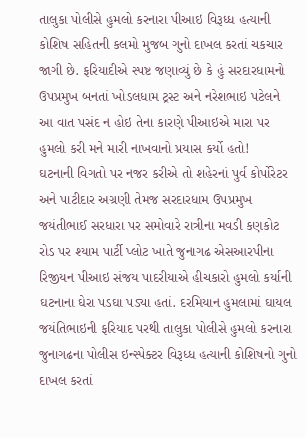તાલુકા પોલીસે હુમલો કરનારા પીઆઇ વિરૂધ્ધ હત્યાની કોશિષ સહિતની કલમો મુજબ ગુનો દાખલ કરતાં ચકચાર જાગી છે. ફરિયાદીએ સ્પષ્ટ જણાવ્યું છે કે હું સરદારધામનો ઉપપ્રમુખ બનતાં ખોડલધામ ટ્રસ્ટ અને નરેશભાઇ પટેલને આ વાત પસંદ ન હોઇ તેના કારણે પીઆઇએ મારા પર હુમલો કરી મને મારી નાખવાનો પ્રયાસ કર્યો હતો!
ઘટનાની વિગતો પર નજર કરીએ તો શહેરનાં પુર્વ કોર્પોરેટર અને પાટીદાર અગ્રણી તેમજ સરદારધામ ઉપપ્રમુખ જયંતીભાઈ સરધારા પર સમોવારે રાત્રીના મવડી કણકોટ રોડ પર શ્યામ પાર્ટી પ્લોટ ખાતે જુનાગઢ એસઆરપીના રિજીયન પીઆઇ સંજય પાદરીયાએ હીચકારો હુમલો કર્યાની ઘટનાના ઘેરા પડઘા પડ્યા હતાં. દરમિયાન હુમલામાં ઘાયલ જયંતિભાઇની ફરિયાદ પરથી તાલુકા પોલીસે હુમલો કરનારા જુનાગઢના પોલીસ ઇન્સ્પેક્ટર વિરૂધ્ધ હત્યાની કોશિષનો ગુનો દાખલ કરતાં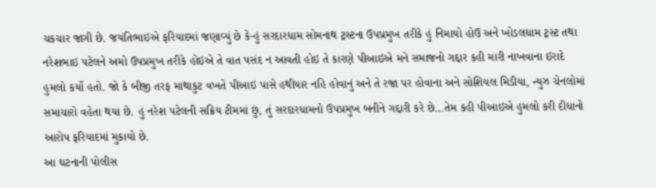ચકચાર જાગી છે. જયંતિભાઇએ ફરિયાદમાં જણાવ્યું છે કે-હું સરદારધામ સોમનાથ ટ્રસ્ટના ઉપપ્રમુખ તરીકે હું નિમાયો હોઉ અને ખોડલધામ ટ્રસ્ટ તથા નરેશભાઇ પટેલને અમો ઉપપ્રમુખ તરીકે હોઇએ તે વાત પસંદ ન આવતી હોઇ તે કારણે પીઆઇએ મને સમાજનો ગદ્દાર કહી મારી નાખવાના ઇરાદે હુમલો કર્યો હતો. જો કે બીજી તરફ માથાકુટ વખતે પીઆઇ પાસે હથીયાર નહિ હોવાનું અને તે રજા પર હોવાના અને સોશિયલ મિડીયા, ન્યુઝ ચેનલોમાં સમાચારો વહેતા થયા છે. હું નરેશ પટેલની સક્રિય ટીમમાં છું, તું સરદારધામનો ઉપપ્રમુખ બનીને ગદ્દારી કરે છે…તેમ કહી પીઆઇએ હુમલો કરી દીધાનો આરોપ ફરિયાદમાં મુકાયો છે.
આ ઘટનાની પોલીસ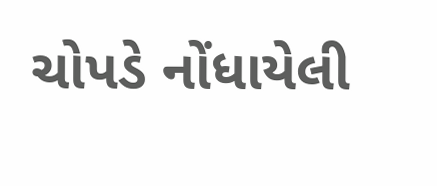ચોપડે નોંધાયેલી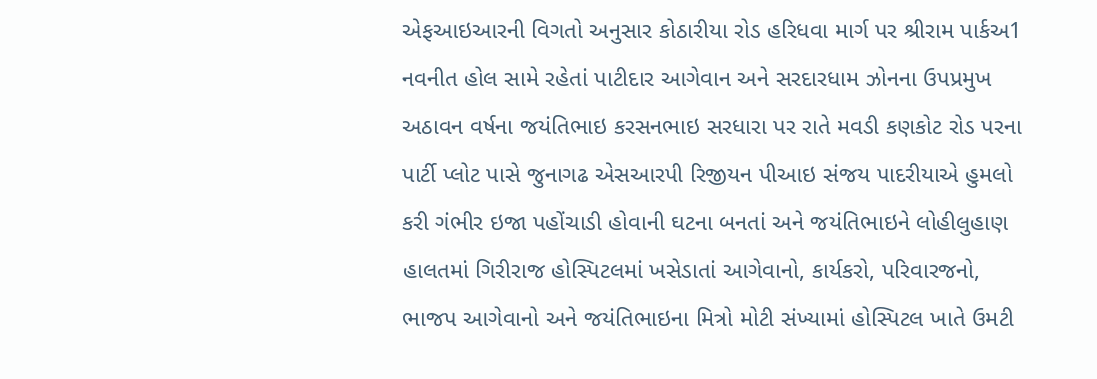એફઆઇઆરની વિગતો અનુસાર કોઠારીયા રોડ હરિધવા માર્ગ પર શ્રીરામ પાર્કઅ1 નવનીત હોલ સામે રહેતાં પાટીદાર આગેવાન અને સરદારધામ ઝોનના ઉપપ્રમુખ અઠાવન વર્ષના જયંતિભાઇ કરસનભાઇ સરધારા પર રાતે મવડી કણકોટ રોડ પરના પાર્ટી પ્લોટ પાસે જુનાગઢ એસઆરપી રિજીયન પીઆઇ સંજય પાદરીયાએ હુમલો કરી ગંભીર ઇજા પહોંચાડી હોવાની ઘટના બનતાં અને જયંતિભાઇને લોહીલુહાણ હાલતમાં ગિરીરાજ હોસ્પિટલમાં ખસેડાતાં આગેવાનો, કાર્યકરો, પરિવારજનો, ભાજપ આગેવાનો અને જયંતિભાઇના મિત્રો મોટી સંખ્યામાં હોસ્પિટલ ખાતે ઉમટી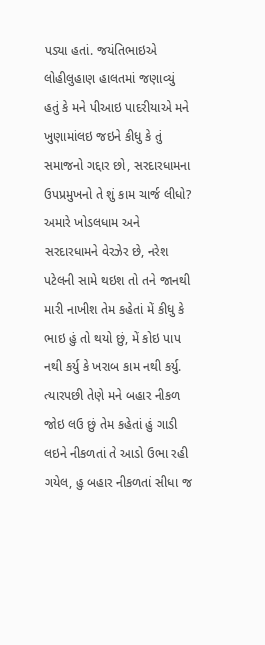પડ્યા હતાં. જયંતિભાઇએ લોહીલુહાણ હાલતમાં જણાવ્યું હતું કે મને પીઆઇ પાદરીયાએ મને ખુણામાંલઇ જઇને કીધુ કે તું સમાજનો ગદ્દાર છો, સરદારધામના ઉપપ્રમુખનો તે શું કામ ચાર્જ લીધો? અમારે ખોડલધામ અને સરદારધામને વેરઝેર છે, નરેશ પટેલની સામે થઇશ તો તને જાનથી મારી નાખીશ તેમ કહેતાં મેં કીધુ કે ભાઇ હું તો થયો છું, મેં કોઇ પાપ નથી કર્યુ કે ખરાબ કામ નથી કર્યુ.
ત્યારપછી તેણે મને બહાર નીકળ જોઇ લઉ છું તેમ કહેતાં હું ગાડી લઇને નીકળતાં તે આડો ઉભા રહી ગયેલ, હુ બહાર નીકળતાં સીધા જ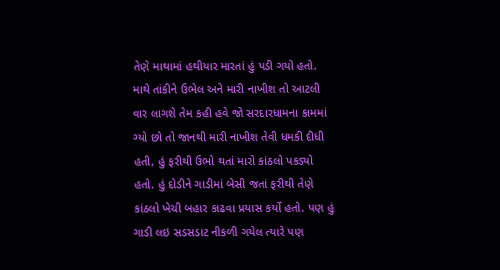તેણે માથામાં હથીયાર મારતાં હું પડી ગયો હતો. માથે તાંકીને ઉભેલ અને મારી નાખીશ તો આટલી વાર લાગશે તેમ કહી હવે જો સરદારધામના કામમાં ગ્યો છો તો જાનથી મારી નાખીશ તેવી ધમકી દીધી હતી, હું ફરીથી ઉભો થતાં મારો કાંઠલો પકડ્યો હતો. હું દોડીને ગાડીમાં બેસી જતાં ફરીથી તેણે કાંઠલો ખેચી બહાર કાઢવા પ્રયાસ કર્યો હતો. પણ હું ગાડી લઇ સડસડાટ નીકળી ગયેલ ત્યારે પણ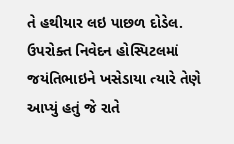તે હથીયાર લઇ પાછળ દોડેલ. ઉપરોક્ત નિવેદન હોસ્પિટલમાં જયંતિભાઇને ખસેડાયા ત્યારે તેણે આપ્યું હતું જે રાતે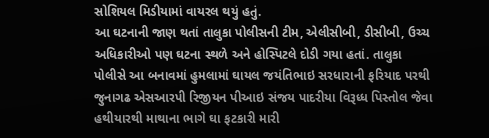સોશિયલ મિડીયામાં વાયરલ થયું હતું.
આ ઘટનાની જાણ થતાં તાલુકા પોલીસની ટીમ, એલીસીબી, ડીસીબી, ઉચ્ચ અધિકારીઓ પણ ઘટના સ્થળે અને હોસ્પિટલે દોડી ગયા હતાં. તાલુકા પોલીસે આ બનાવમાં હુમલામાં ઘાયલ જયંતિભાઇ સરધારાની ફરિયાદ પરથી જુનાગઢ એસઆરપી રિજીયન પીઆઇ સંજય પાદરીયા વિરૂધ્ધ પિસ્તોલ જેવા હથીયારથી માથાના ભાગે ઘા ફટકારી મારી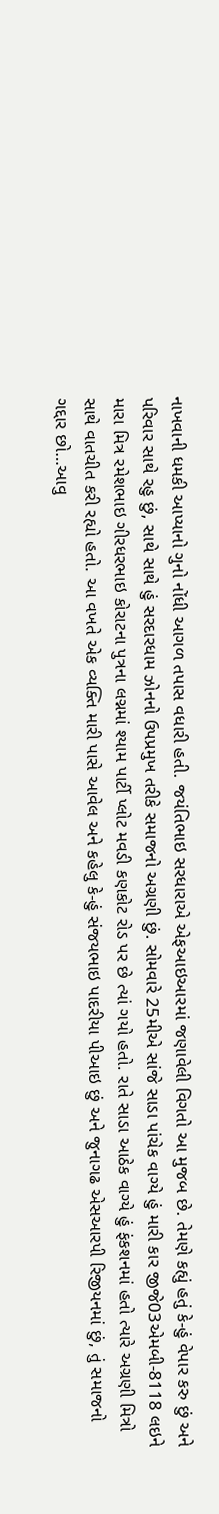નાખવાની ધમકી આપ્યાનો ગુનો નોંધી આગળ તપાસ વધારી હતી. જયંતિભાઇ સરધારાએ એફઆઇઆરમાં જણાવેલી વિગતો આ મુજબ છે. તેમણે કહ્યું હતું કે-હું વેપાર કરુ છું અને પરિવાર સાથે રહુ છું, સાથે સાથે હું સરદારધામ ઝોનનો ઉપપ્રમુખ તરીકે સમાજનો અગ્રણી છું. સોમવારે 25મીએ સાંજે સાડા પાંચેક વાગ્યે હું મારી કાર જીજે03એમબી-8118 લઇને મારા મિત્ર રમેશભાઇ ગીરધરભાઇ કોરાટના પુત્રના લગ્નમાં શ્યામ પાર્ટી પ્લોટ મવડી કણકોટ રોડ પર છે ત્યાં ગયો હતો. રાતે સાડા આઠેક વાગ્યે હું ફંકશનમાં હતો ત્યારે અગ્રણી મિત્રો સાથે વાતચીત કરી રહ્યો હતો. આ વખતે એક વ્યક્તિ મારી પાસે આવેલ અને કહેલુ કે-હું સંજયભાઇ પાદરીયા પીઆઇ છું અને જુનાગઢ એસઆરપી રિજીયનમાં છું, તું સમાજનો ગદ્દાર છો…આવુ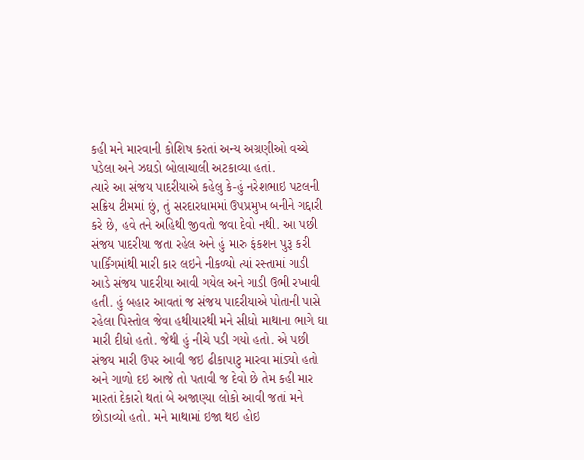કહી મને મારવાની કોશિષ કરતાં અન્ય અગ્રણીઓ વચ્ચે પડેલા અને ઝઘડો બોલાચાલી અટકાવ્યા હતાં.
ત્યારે આ સંજય પાદરીયાએ કહેલુ કે-હું નરેશભાઇ પટલની સક્રિય ટીમમાં છું, તું સરદારધામમાં ઉપપ્રમુખ બનીને ગદ્દારી કરે છે, હવે તને અહિથી જીવતો જવા દેવો નથી. આ પછી સંજય પાદરીયા જતા રહેલ અને હું મારુ ફંકશન પુરૂ કરી પાર્કિંગમાંથી મારી કાર લઇને નીકળ્યો ત્યાં રસ્તામાં ગાડી આડે સંજય પાદરીયા આવી ગયેલ અને ગાડી ઉભી રખાવી હતી. હું બહાર આવતાં જ સંજય પાદરીયાએ પોતાની પાસે રહેલા પિસ્તોલ જેવા હથીયારથી મને સીધો માથાના ભાગે ઘા મારી દીધો હતો. જેથી હું નીચે પડી ગયો હતો. એ પછી સંજય મારી ઉપર આવી જઇ ઢીકાપાટુ મારવા માંડ્યો હતો અને ગાળો દઇ આજે તો પતાવી જ દેવો છે તેમ કહી માર મારતાં દેકારો થતાં બે અજાણ્યા લોકો આવી જતાં મને છોડાવ્યો હતો. મને માથામાં ઇજા થઇ હોઇ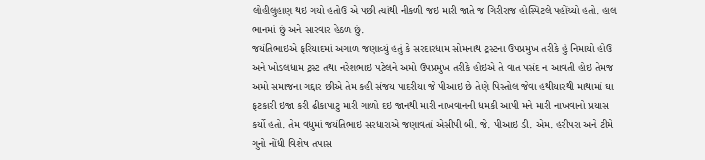લોહીલુહાણ થઇ ગયો હતોઉ એ પછી ત્યાંથી નીકળી જઇ મારી જાતે જ ગિરીરાજ હોસ્પિટલે પહોંચ્યો હતો. હાલ ભાનમાં છું અને સારવાર હેઠળ છું.
જયંતિભાઇએ ફરિયાદમાં અગાળ જણાવ્યું હતું કે સરદારધામ સોમનાથ ટ્રસ્ટના ઉપપ્રમુખ તરીકે હું નિમાયો હોઉ અને ખોડલધામ ટ્રસ્ટ તથા નરેશભાઇ પટેલને અમો ઉપપ્રમુખ તરીકે હોઇએ તે વાત પસંદ ન આવતી હોઇ તેમજ અમો સમાજના ગદ્દાર છીએ તેમ કહી સંજય પાદરીયા જે પીઆઇ છે તેણે પિસ્તોલ જેવા હથીયારથી માથામાં ઘા ફટકારી ઇજા કરી ઢીકાપાટુ મારી ગાળો દઇ જાનથી મારી નાખવાનની ધમકી આપી મને મારી નાખવાનો પ્રયાસ કર્યો હતો. તેમ વધુમાં જયંતિભાઇ સરધારાએ જણાવતાં એસીપી બી. જે. પીઆઇ ડી. એમ. હરીપરા અને ટીમે ગુનો નોંધી વિશેષ તપાસ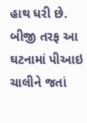હાથ ધરી છે. બીજી તરફ આ ઘટનામાં પીઆઇ ચાલીને જતાં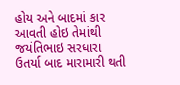હોય અને બાદમાં કાર આવતી હોઇ તેમાંથી જયંતિભાઇ સરધારા ઉતર્યા બાદ મારામારી થતી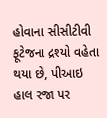હોવાના સીસીટીવી ફૂટેજના દ્રશ્યો વહેતા થયા છે, પીઆઇ હાલ રજા પર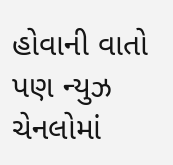હોવાની વાતો પણ ન્યુઝ ચેનલોમાં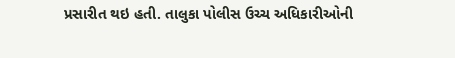પ્રસારીત થઇ હતી. તાલુકા પોલીસ ઉચ્ચ અધિકારીઓની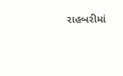રાહબરીમાં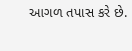આગળ તપાસ કરે છે.